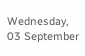Wednesday, 03 September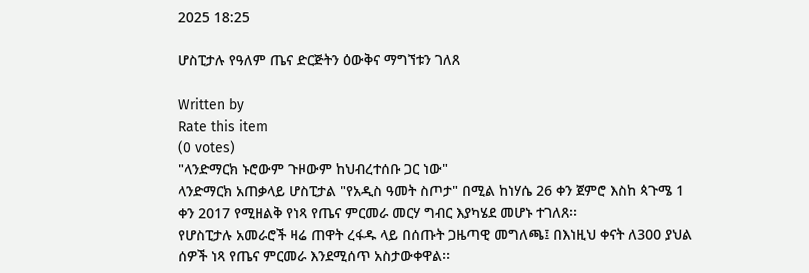2025 18:25

ሆስፒታሉ የዓለም ጤና ድርጅትን ዕውቅና ማግኘቱን ገለጸ

Written by
Rate this item
(0 votes)
"ላንድማርክ ኑሮውም ጉዞውም ከህብረተሰቡ ጋር ነው"
ላንድማርክ አጠቃላይ ሆስፒታል "የአዲስ ዓመት ስጦታ" በሚል ከነሃሴ 26 ቀን ጀምሮ እስከ ጳጉሜ 1 ቀን 2017 የሚዘልቅ የነጻ የጤና ምርመራ መርሃ ግብር እያካሄደ መሆኑ ተገለጸ፡፡
የሆስፒታሉ አመራሮች ዛሬ ጠዋት ረፋዱ ላይ በሰጡት ጋዜጣዊ መግለጫ፤ በእነዚህ ቀናት ለ300 ያህል ሰዎች ነጻ የጤና ምርመራ እንደሚሰጥ አስታውቀዋል፡፡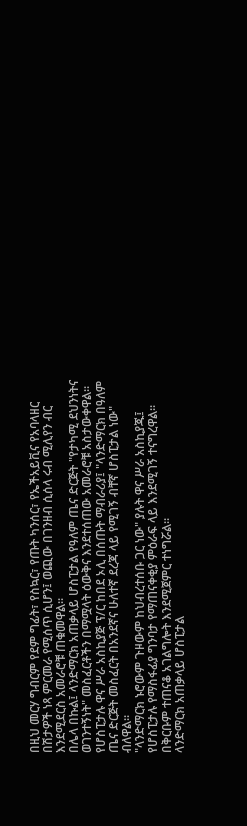በዚህ መርሃ ግብርም የደም ግፊት፣ የስኳር፣ የጡት ካንሰር፣ የኤችአይቪና የአባላዘር በሽታዎች ነጻ ምርመራ የሚሰጥ ሲሆን፤ ወጪው በገንዘብ ሲሰላ ሩብ ሚሊየን ብር እንደሚደርስ አመራሮቹ ጠቁመዋል፡፡
በሌላ በኩል፤ ላንድማርክ አጠቃላይ ሆስፒታል የዓለም ጤና ድርጅት "የታካሚ ደህንነትና ወገንተኝነት" መስፈርቶችን በማሟላት ዕውቅና እንደተሰጠው አመራሮቹ አስታውቀዋል፡፡
የሆስፒታሉ ዋና ሥራ አስኪያጅ ፕ/ር ከበደ ኦሊ በሰጡት ማብራሪያ፤ "ላንድማርክ በዓለም ጤና ድርጅት መስፈርት በአንደኛና ሁለተኛ ደረጃ ላይ የሚገኝ ብቸኛ ሆስፒታል ነው" ብለዋል፡፡
"ላንድማርክ ኑሮውም ጉዞውም ከህብረተሰቡ ጋር ነው" ያሉት ዋና ሥራ አስኪያጁ፤ የሆስፒታሉ የማስፋፊያ ግንባታ የማጠናቀቂያ ምዕራፍ ላይ እንደሚገኝ ተናግረዋል፡፡ በቅርቡም ተጠናቆ አገልግሎት እንደሚጀምር ተነግሯል፡፡
ላንድማርክ አጠቃላይ ሆስፒታል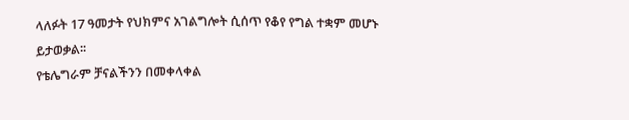ላለፉት 17 ዓመታት የህክምና አገልግሎት ሲሰጥ የቆየ የግል ተቋም መሆኑ ይታወቃል፡፡
የቴሌግራም ቻናልችንን በመቀላቀል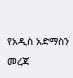የአዲስ አድማስን መረጃ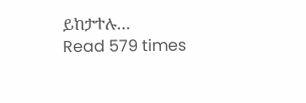ይከታተሉ…
Read 579 times